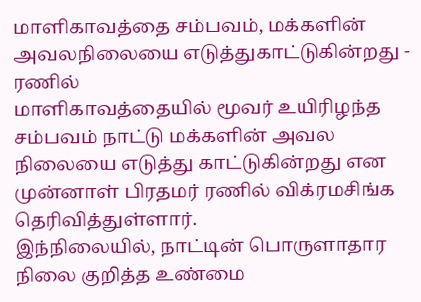மாளிகாவத்தை சம்பவம், மக்களின் அவலநிலையை எடுத்துகாட்டுகின்றது - ரணில்
மாளிகாவத்தையில் மூவர் உயிரிழந்த சம்பவம் நாட்டு மக்களின் அவல நிலையை எடுத்து காட்டுகின்றது என முன்னாள் பிரதமர் ரணில் விக்ரமசிங்க தெரிவித்துள்ளார்.
இந்நிலையில், நாட்டின் பொருளாதார நிலை குறித்த உண்மை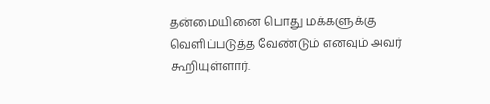தன்மையினை பொது மக்களுக்கு வெளிப்படுத்த வேண்டும் எனவும் அவர் கூறியுள்ளார்.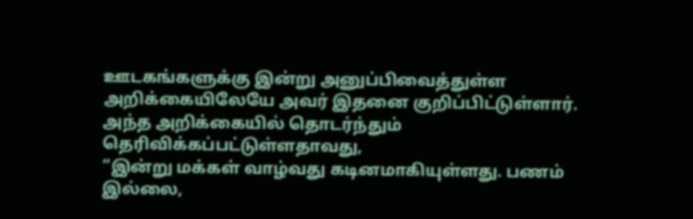ஊடகங்களுக்கு இன்று அனுப்பிவைத்துள்ள அறிக்கையிலேயே அவர் இதனை குறிப்பிட்டுள்ளார். அந்த அறிக்கையில் தொடர்ந்தும் தெரிவிக்கப்பட்டுள்ளதாவது,
“இன்று மக்கள் வாழ்வது கடினமாகியுள்ளது. பணம் இல்லை,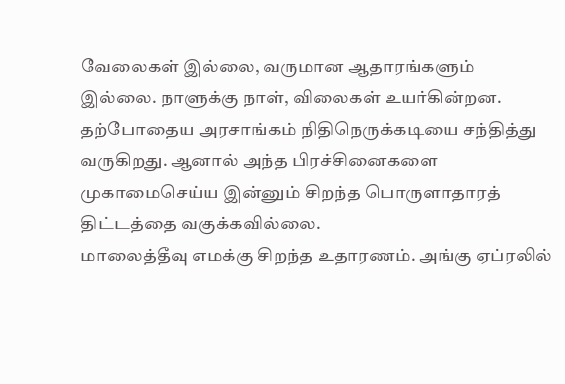வேலைகள் இல்லை, வருமான ஆதாரங்களும் இல்லை. நாளுக்கு நாள், விலைகள் உயர்கின்றன.
தற்போதைய அரசாங்கம் நிதிநெருக்கடியை சந்தித்து வருகிறது. ஆனால் அந்த பிரச்சினைகளை முகாமைசெய்ய இன்னும் சிறந்த பொருளாதாரத் திட்டத்தை வகுக்கவில்லை.
மாலைத்தீவு எமக்கு சிறந்த உதாரணம். அங்கு ஏப்ரலில்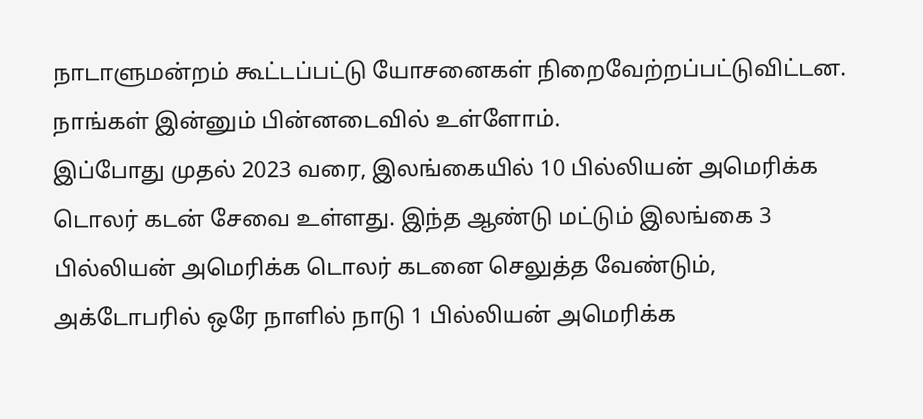நாடாளுமன்றம் கூட்டப்பட்டு யோசனைகள் நிறைவேற்றப்பட்டுவிட்டன. நாங்கள் இன்னும் பின்னடைவில் உள்ளோம்.
இப்போது முதல் 2023 வரை, இலங்கையில் 10 பில்லியன் அமெரிக்க டொலர் கடன் சேவை உள்ளது. இந்த ஆண்டு மட்டும் இலங்கை 3 பில்லியன் அமெரிக்க டொலர் கடனை செலுத்த வேண்டும்,
அக்டோபரில் ஒரே நாளில் நாடு 1 பில்லியன் அமெரிக்க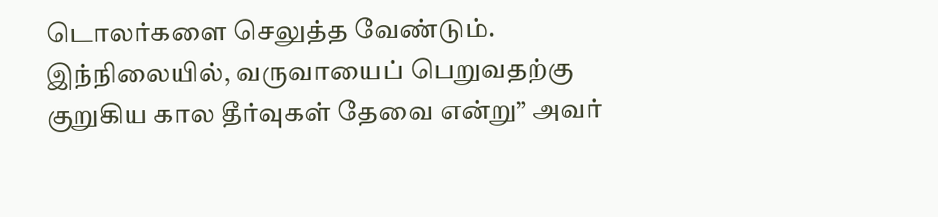டொலர்களை செலுத்த வேண்டும். இந்நிலையில், வருவாயைப் பெறுவதற்கு குறுகிய கால தீர்வுகள் தேவை என்று” அவர்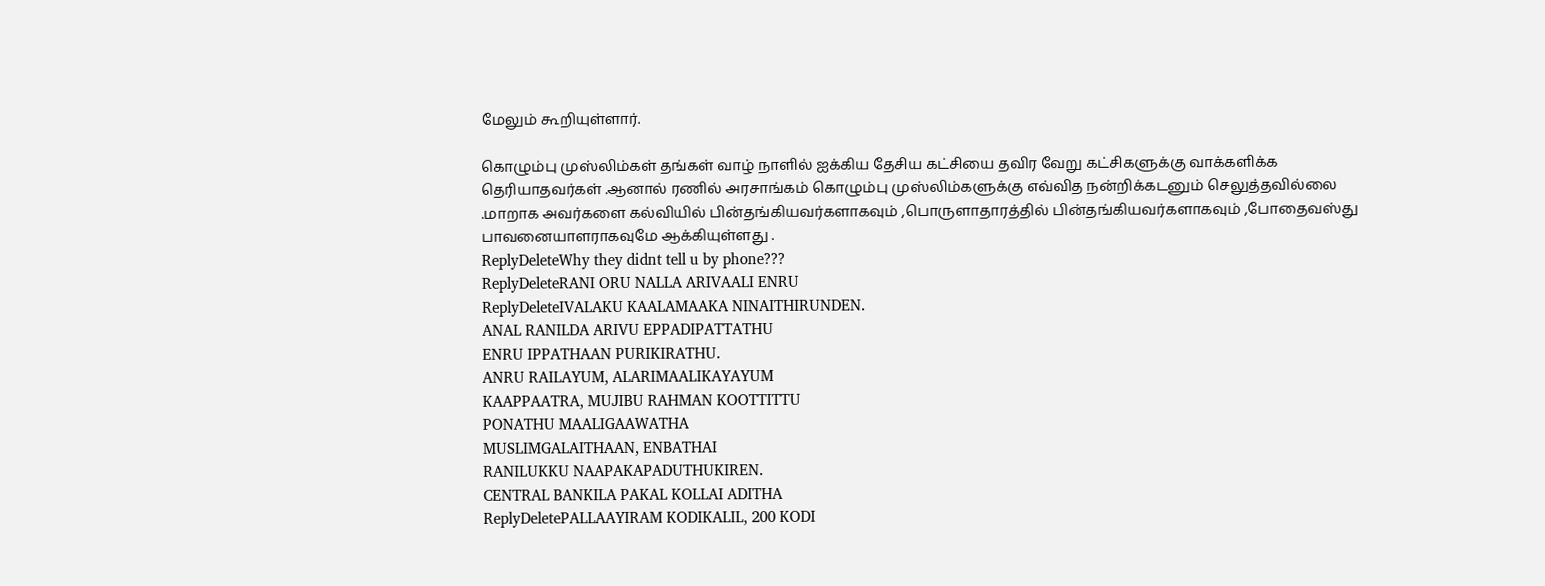மேலும் கூறியுள்ளார்.

கொழும்பு முஸ்லிம்கள் தங்கள் வாழ் நாளில் ஐக்கிய தேசிய கட்சியை தவிர வேறு கட்சிகளுக்கு வாக்களிக்க தெரியாதவர்கள் .ஆனால் ரணில் அரசாங்கம் கொழும்பு முஸ்லிம்களுக்கு எவ்வித நன்றிக்கடனும் செலுத்தவில்லை .மாறாக அவர்களை கல்வியில் பின்தங்கியவர்களாகவும் ,பொருளாதாரத்தில் பின்தங்கியவர்களாகவும் ,போதைவஸ்து பாவனையாளராகவுமே ஆக்கியுள்ளது .
ReplyDeleteWhy they didnt tell u by phone???
ReplyDeleteRANI ORU NALLA ARIVAALI ENRU
ReplyDeleteIVALAKU KAALAMAAKA NINAITHIRUNDEN.
ANAL RANILDA ARIVU EPPADIPATTATHU
ENRU IPPATHAAN PURIKIRATHU.
ANRU RAILAYUM, ALARIMAALIKAYAYUM
KAAPPAATRA, MUJIBU RAHMAN KOOTTITTU
PONATHU MAALIGAAWATHA
MUSLIMGALAITHAAN, ENBATHAI
RANILUKKU NAAPAKAPADUTHUKIREN.
CENTRAL BANKILA PAKAL KOLLAI ADITHA
ReplyDeletePALLAAYIRAM KODIKALIL, 200 KODI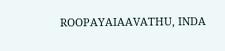ROOPAYAIAAVATHU, INDA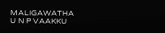MALIGAWATHA
U N P VAAKKU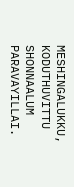MESHINGALUKKU, KODUTHUVITTU SHONNAALUM PARAVAYILLAI.